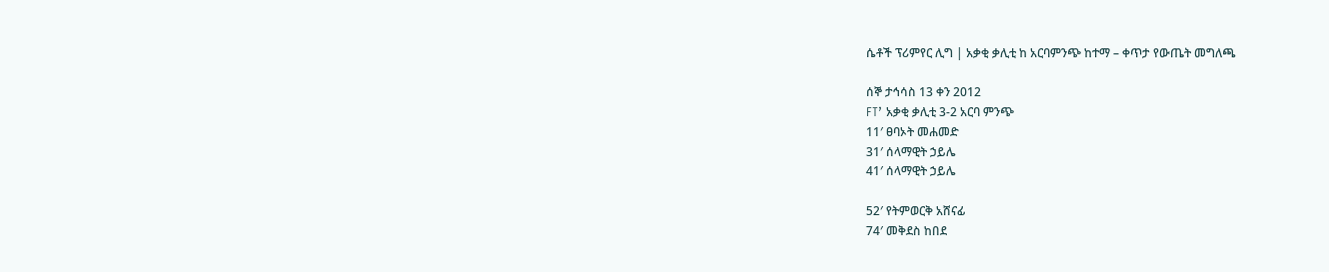ሴቶች ፕሪምየር ሊግ | አቃቂ ቃሊቲ ከ አርባምንጭ ከተማ – ቀጥታ የውጤት መግለጫ

ሰኞ ታኅሳስ 13 ቀን 2012
FT’ አቃቂ ቃሊቲ 3-2 አርባ ምንጭ
11′ ፀባኦት መሐመድ
31′ ሰላማዊት ኃይሌ
41′ ሰላማዊት ኃይሌ

52′ የትምወርቅ አሸናፊ
74′ መቅደስ ከበደ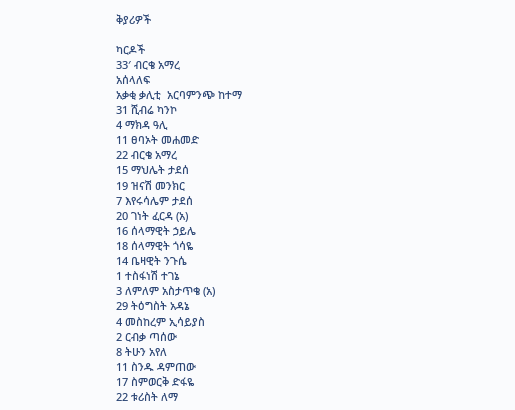ቅያሪዎች

ካርዶች
33′ ብርቄ አማረ
አሰላለፍ
አቃቂ ቃሊቲ  አርባምንጭ ከተማ
31 ሺብሬ ካንኮ
4 ማክዳ ዓሊ
11 ፀባኦት መሐመድ
22 ብርቄ አማረ
15 ማህሌት ታደሰ
19 ዝናሽ መንክር
7 እየሩሳሌም ታደሰ
20 ገነት ፈርዳ (አ)
16 ሰላማዊት ኃይሌ
18 ሰላማዊት ጎሳዬ
14 ቤዛዊት ንጉሴ
1 ተስፋነሽ ተገኔ
3 ለምለም አስታጥቄ (አ)
29 ትዕግስት አዳኔ
4 መስከረም ኢሳይያስ
2 ርብቃ ጣሰው
8 ትሁን አየለ
11 ስንዱ ዳምጠው
17 ስምወርቅ ድፋዬ
22 ቱሪስት ለማ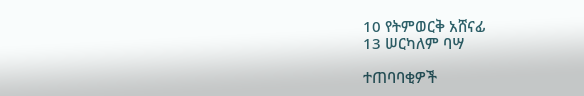10 የትምወርቅ አሸናፊ
13 ሠርካለም ባሣ

ተጠባባቂዎች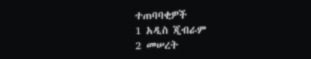ተጠባባቂዎች
1 አዲስ ጂብራም
2 መሠረት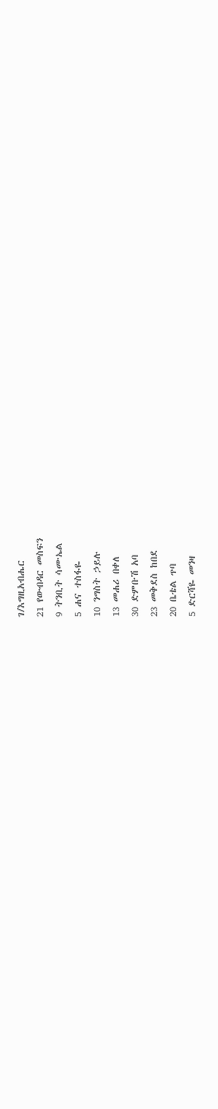ገ/እግዚአብሔር
21 የውብዳር መስፍን
9 ትንቢት ሳሙኤል
5 ሐና ተስፋዬ
10 ንግስት ኃይሉ
13 መሐሪ በቀለ
30 ድምቡሽ አባ
23 መቅደስ ከበደ
20 ቤቴል ጥባ
5 ድርሻዬ መንዛ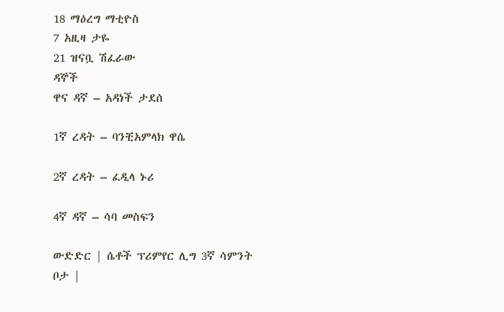18 ማዕረግ ማቲዮስ
7 አዚዛ ታዬ
21 ዝናቧ ሽፈራው
ዳኞች
ዋና ዳኛ – አዳነች ታደሰ

1ኛ ረዳት – ባንቺአምላክ ዋሴ

2ኛ ረዳት – ፈዲላ ኑሪ

4ኛ ዳኛ – ሳባ መስፍን

ውድድር | ሴቶች ፕሪምየር ሊግ 3ኛ ሳምንት
ቦታ |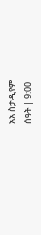አአ ስታዲየም
ሰዓት | 9:00